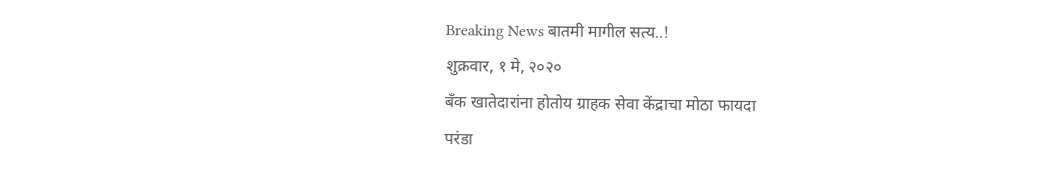Breaking News बातमी मागील सत्य..!
शुक्रवार, १ मे, २०२०
बँक खातेदारांना होतोय ग्राहक सेवा केंद्राचा मोठा फायदा
परंडा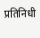प्रतिनिधी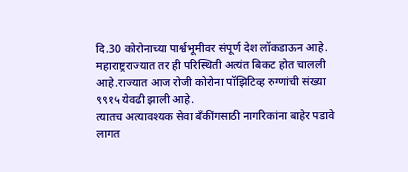दि.30 कोरोनाच्या पार्श्वभूमीवर संपूर्ण देश लॉकडाऊन आहे.
महाराष्ट्रराज्यात तर ही परिस्थिती अत्यंत बिकट होत चालली आहे.राज्यात आज रोजी कोरोना पॉझिटिव्ह रुग्णांची संख्या ९९१५ येवढी झाली आहे.
त्यातच अत्यावश्यक सेवा बँकींगसाठी नागरिकांना बाहेर पडावे लागत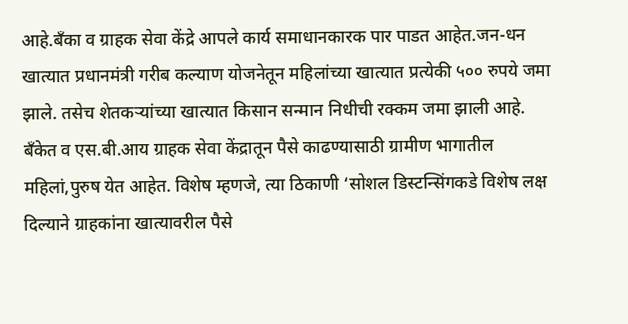आहे.बँका व ग्राहक सेवा केंद्रे आपले कार्य समाधानकारक पार पाडत आहेत.जन-धन खात्यात प्रधानमंत्री गरीब कल्याण योजनेतून महिलांच्या खात्यात प्रत्येकी ५०० रुपये जमा झाले. तसेच शेतकऱ्यांच्या खात्यात किसान सन्मान निधीची रक्कम जमा झाली आहे. बँकेत व एस.बी.आय ग्राहक सेवा केंद्रातून पैसे काढण्यासाठी ग्रामीण भागातील महिलां,पुरुष येत आहेत. विशेष म्हणजे, त्या ठिकाणी ‘सोशल डिस्टन्सिंगकडे विशेष लक्ष दिल्याने ग्राहकांना खात्यावरील पैसे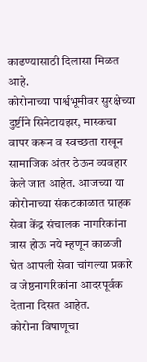काढण्यासाठी दिलासा मिळत आहे.
कोरोनाच्या पार्श्वभूमीवर सुरक्षेच्या दुर्ष्टीने सिनेटायझर, मास्कचा वापर करून व स्वच्छता राखून सामाजिक अंतर ठेऊन व्यवहार केले जात आहेत. आजच्या या कोरोनाच्या संकटकाळात ग्राहक सेवा केंद्र संचालक नागरिकांना त्रास होऊ नये म्हणून काळजी घेत आपली सेवा चांगल्या प्रकारे व जेष्ठनागरिकांना आदरपूर्वक देताना दिसत आहेत.
कोरोना विषाणूचा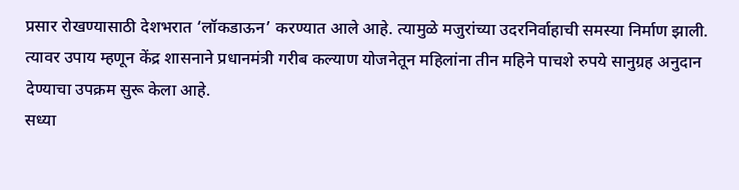प्रसार रोखण्यासाठी देशभरात ‘लॉकडाऊन’ करण्यात आले आहे. त्यामुळे मजुरांच्या उदरनिर्वाहाची समस्या निर्माण झाली. त्यावर उपाय म्हणून केंद्र शासनाने प्रधानमंत्री गरीब कल्याण योजनेतून महिलांना तीन महिने पाचशे रुपये सानुग्रह अनुदान देण्याचा उपक्रम सुरू केला आहे.
सध्या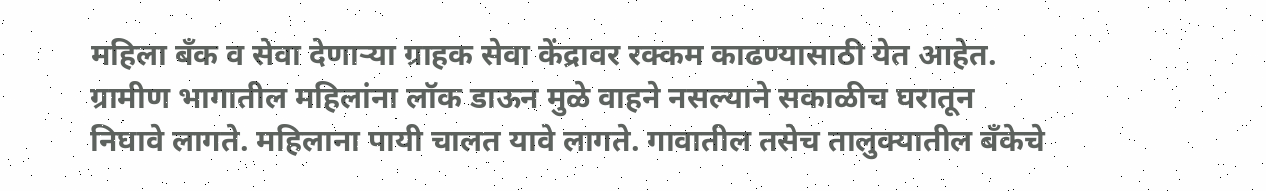महिला बँक व सेवा देणाऱ्या ग्राहक सेवा केंद्रावर रक्कम काढण्यासाठी येत आहेत. ग्रामीण भागातील महिलांना लॉक डाऊन मुळे वाहने नसल्याने सकाळीच घरातून निघावे लागते. महिलाना पायी चालत यावे लागते. गावातील तसेच तालुक्यातील बँकेचे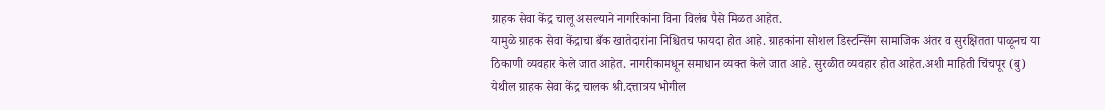ग्राहक सेवा केंद्र चालू असल्याने नागरिकांना विना विलंब पैसे मिळत आहेत.
यामुळे ग्राहक सेवा केंद्राचा बँक खातेदारांना निश्चितच फायदा होत आहे. ग्राहकांना सोशल डिस्टन्सिंग सामाजिक अंतर व सुरक्षितता पाळूनच या ठिकाणी व्यवहार केले जात आहेत. नागरीकामधून समाधान व्यक्त केले जात आहे. सुरळीत व्यवहार होत आहेत.अशी माहिती चिंचपूर (बु) येथील ग्राहक सेवा केंद्र चालक श्री.दत्तात्रय भोगील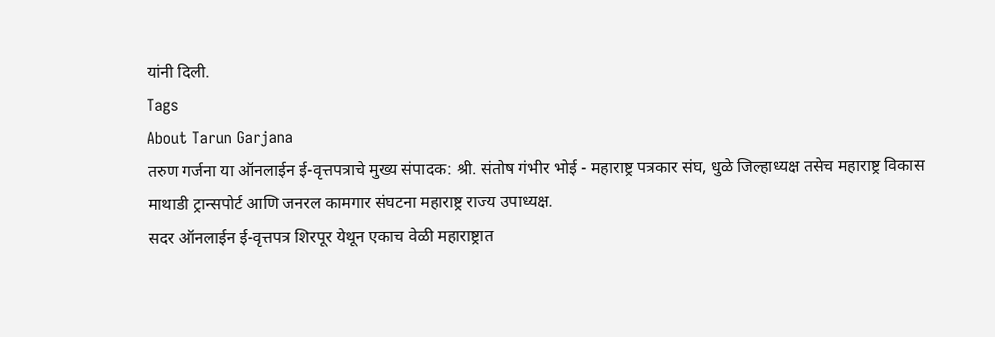यांनी दिली.
Tags
About Tarun Garjana
तरुण गर्जना या ऑनलाईन ई-वृत्तपत्राचे मुख्य संपादक: श्री. संतोष गंभीर भोई - महाराष्ट्र पत्रकार संघ, धुळे जिल्हाध्यक्ष तसेच महाराष्ट्र विकास माथाडी ट्रान्सपोर्ट आणि जनरल कामगार संघटना महाराष्ट्र राज्य उपाध्यक्ष.
सदर ऑनलाईन ई-वृत्तपत्र शिरपूर येथून एकाच वेळी महाराष्ट्रात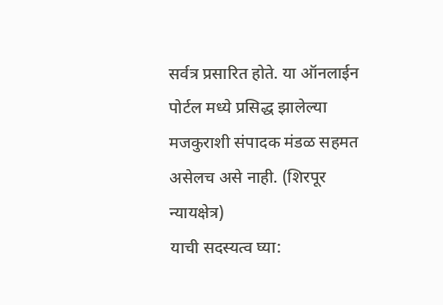सर्वत्र प्रसारित होते. या ऑनलाईन पोर्टल मध्ये प्रसिद्ध झालेल्या मजकुराशी संपादक मंडळ सहमत असेलच असे नाही. (शिरपूर न्यायक्षेत्र)
याची सदस्यत्व घ्या: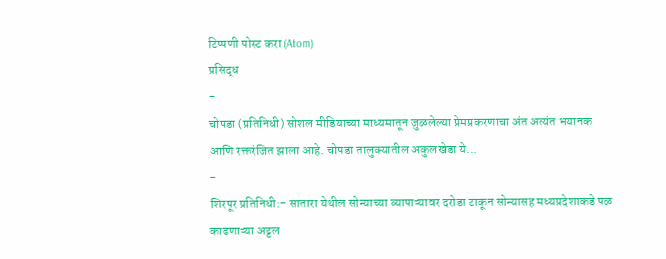टिप्पणी पोस्ट करा (Atom)
प्रसिद्ध
-
चोपडा (प्रतिनिधी) सोशल मीडियाच्या माध्यमातून जुळलेल्या प्रेमप्रकरणाचा अंत अत्यंत भयानक आणि रक्तरंजित झाला आहे. चोपडा तालुक्यातील अकुलखेडा ये...
-
शिरपूर प्रतिनिधी:- सातारा येथील सोन्याच्या व्यापाऱ्यावर दरोडा टाकून सोन्यासह मध्यप्रदेशाकडे पळ काढणाऱ्या अट्टल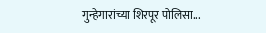गुन्हेगारांच्या शिरपूर पोलिसा...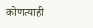कोणत्याही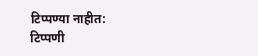टिप्पण्या नाहीत:
टिप्पणी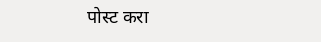पोस्ट करा